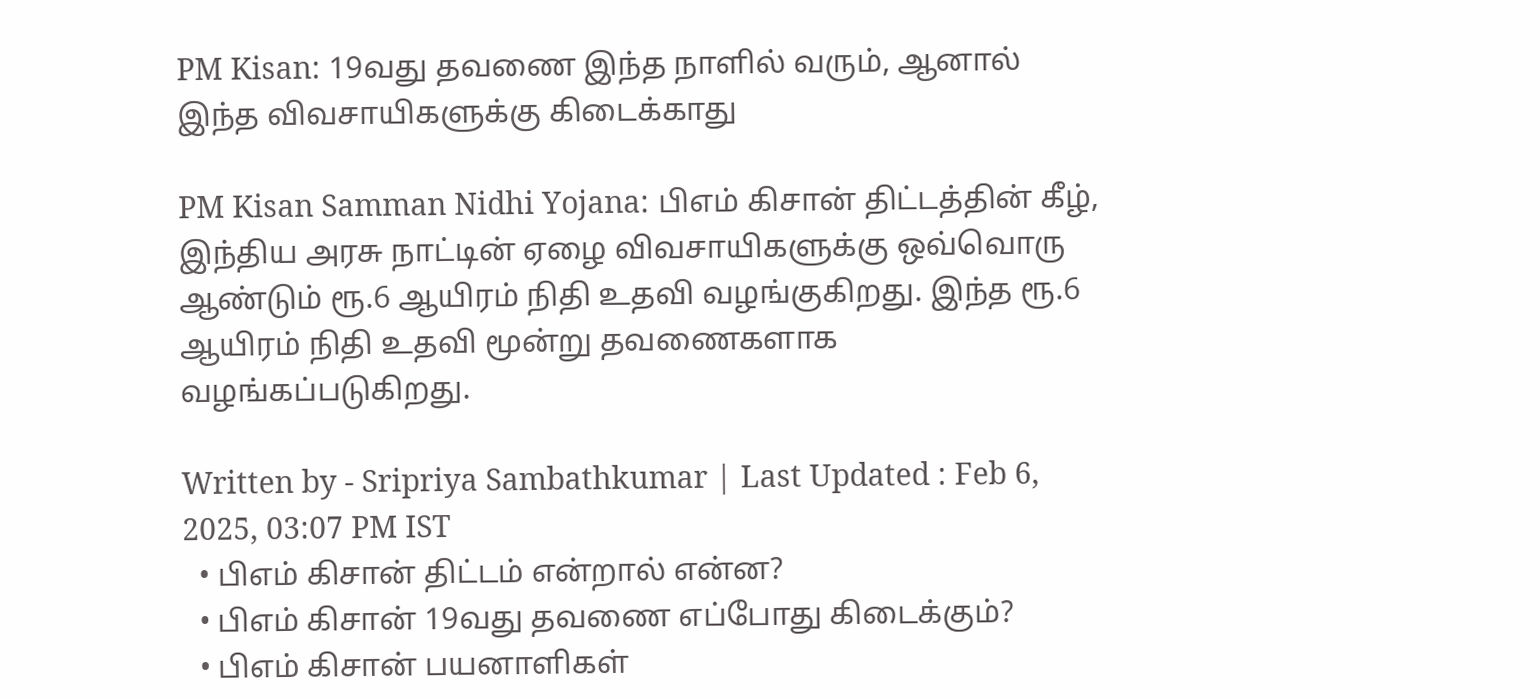PM Kisan: 19வது தவணை இந்த நாளில் வரும், ஆனால் இந்த விவசாயிகளுக்கு கிடைக்காது

PM Kisan Samman Nidhi Yojana: பிஎம் கிசான் திட்டத்தின் கீழ், இந்திய அரசு நாட்டின் ஏழை விவசாயிகளுக்கு ஒவ்வொரு ஆண்டும் ரூ.6 ஆயிரம் நிதி உதவி வழங்குகிறது. இந்த ரூ.6 ஆயிரம் நிதி உதவி மூன்று தவணைகளாக வழங்கப்படுகிறது.

Written by - Sripriya Sambathkumar | Last Updated : Feb 6, 2025, 03:07 PM IST
  • பிஎம் கிசான் திட்டம் என்றால் என்ன?
  • பிஎம் கிசான் 19வது தவணை எப்போது கிடைக்கும்?
  • பிஎம் கிசான் பயனாளிகள்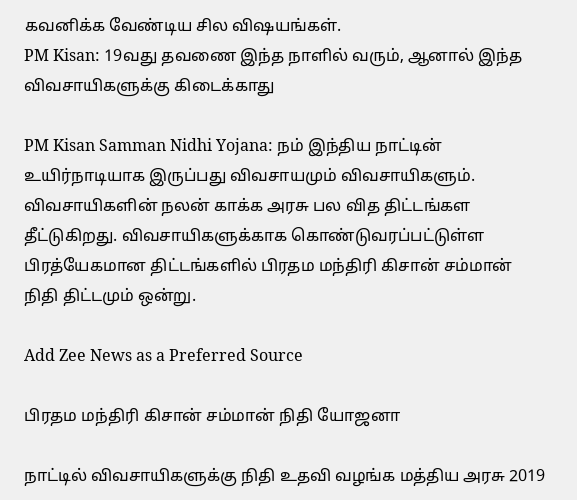கவனிக்க வேண்டிய சில விஷயங்கள்.
PM Kisan: 19வது தவணை இந்த நாளில் வரும், ஆனால் இந்த விவசாயிகளுக்கு கிடைக்காது

PM Kisan Samman Nidhi Yojana: நம் இந்திய நாட்டின் உயிர்நாடியாக இருப்பது விவசாயமும் விவசாயிகளும். விவசாயிகளின் நலன் காக்க அரசு பல வித திட்டங்கள தீட்டுகிறது. விவசாயிகளுக்காக கொண்டுவரப்பட்டுள்ள பிரத்யேகமான திட்டங்களில் பிரதம மந்திரி கிசான் சம்மான் நிதி திட்டமும் ஒன்று.

Add Zee News as a Preferred Source

பிரதம மந்திரி கிசான் சம்மான் நிதி யோஜனா

நாட்டில் விவசாயிகளுக்கு நிதி உதவி வழங்க மத்திய அரசு 2019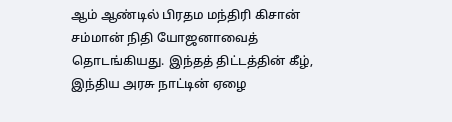ஆம் ஆண்டில் பிரதம மந்திரி கிசான் சம்மான் நிதி யோஜனாவைத் தொடங்கியது. இந்தத் திட்டத்தின் கீழ், இந்திய அரசு நாட்டின் ஏழை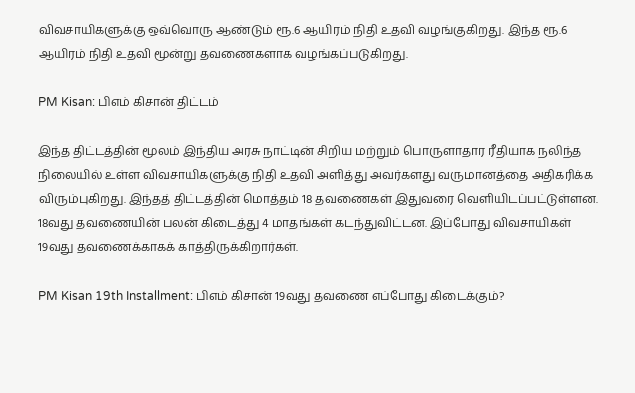விவசாயிகளுக்கு ஒவ்வொரு ஆண்டும் ரூ.6 ஆயிரம் நிதி உதவி வழங்குகிறது. இந்த ரூ.6 ஆயிரம் நிதி உதவி மூன்று தவணைகளாக வழங்கப்படுகிறது.

PM Kisan: பிஎம் கிசான் திட்டம்

இந்த திட்டத்தின் மூலம் இந்திய அரசு நாட்டின் சிறிய மற்றும் பொருளாதார ரீதியாக நலிந்த நிலையில் உள்ள விவசாயிகளுக்கு நிதி உதவி அளித்து அவர்களது வருமானத்தை அதிகரிக்க விரும்புகிறது. இந்தத் திட்டத்தின் மொத்தம் 18 தவணைகள் இதுவரை வெளியிடப்பட்டுள்ளன. 18வது தவணையின் பலன் கிடைத்து 4 மாதங்கள் கடந்துவிட்டன. இப்போது விவசாயிகள் 19வது தவணைக்காகக் காத்திருக்கிறார்கள்.

PM Kisan 19th Installment: பிஎம் கிசான் 19வது தவணை எப்போது கிடைக்கும்?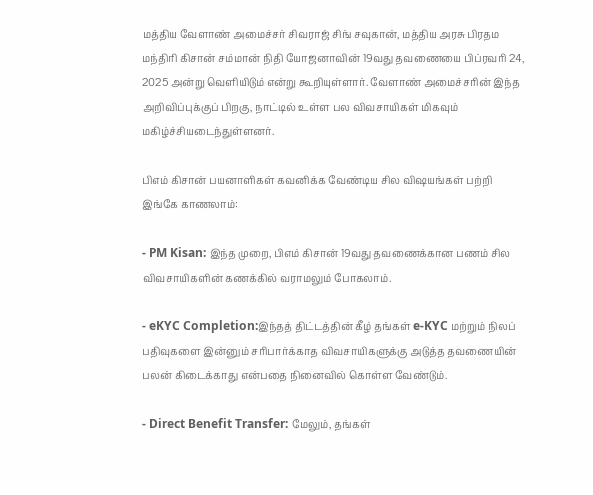மத்திய வேளாண் அமைச்சர் சிவராஜ் சிங் சவுகான், மத்திய அரசு பிரதம மந்திரி கிசான் சம்மான் நிதி யோஜனாவின் 19வது தவணையை பிப்ரவரி 24, 2025 அன்று வெளியிடும் என்று கூறியுள்ளார். வேளாண் அமைச்சரின் இந்த அறிவிப்புக்குப் பிறகு, நாட்டில் உள்ள பல விவசாயிகள் மிகவும் மகிழ்ச்சியடைந்துள்ளனர்.

பிஎம் கிசான் பயனாளிகள் கவனிக்க வேண்டிய சில விஷயங்கள் பற்றி இங்கே காணலாம்:

- PM Kisan: இந்த முறை, பிஎம் கிசான் 19வது தவணைக்கான பணம் சில விவசாயிகளின் கணக்கில் வராமலும் போகலாம்.

- eKYC Completion:இந்தத் திட்டத்தின் கீழ் தங்கள் e-KYC மற்றும் நிலப் பதிவுகளை இன்னும் சரிபார்க்காத விவசாயிகளுக்கு அடுத்த தவணையின் பலன் கிடைக்காது என்பதை நினைவில் கொள்ள வேண்டும்.

- Direct Benefit Transfer: மேலும், தங்கள்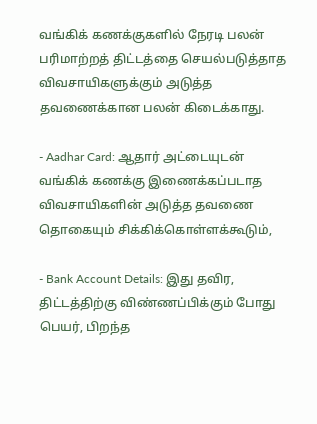வங்கிக் கணக்குகளில் நேரடி பலன் பரிமாற்றத் திட்டத்தை செயல்படுத்தாத விவசாயிகளுக்கும் அடுத்த தவணைக்கான பலன் கிடைக்காது.

- Aadhar Card: ஆதார் அட்டையுடன் வங்கிக் கணக்கு இணைக்கப்படாத விவசாயிகளின் அடுத்த தவணை தொகையும் சிக்கிக்கொள்ளக்கூடும்,

- Bank Account Details: இது தவிர, திட்டத்திற்கு விண்ணப்பிக்கும் போது பெயர், பிறந்த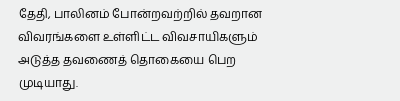தேதி, பாலினம் போன்றவற்றில் தவறான விவரங்களை உள்ளிட்ட விவசாயிகளும் அடுத்த தவணைத் தொகையை பெற முடியாது.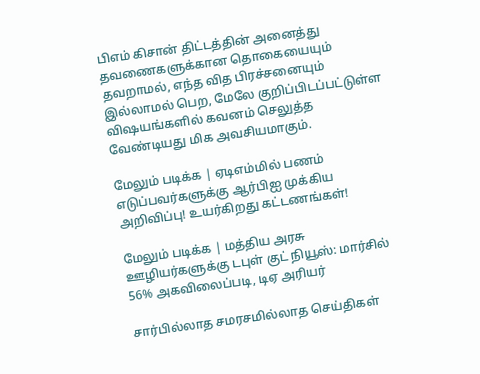பிஎம் கிசான் திட்டத்தின் அனைத்து தவணைகளுக்கான தொகையையும் தவறாமல், எந்த வித பிரச்சனையும் இல்லாமல் பெற, மேலே குறிப்பிடப்பட்டுள்ள விஷயங்களில் கவனம் செலுத்த வேண்டியது மிக அவசியமாகும்.

மேலும் படிக்க | ஏடிஎம்மில் பணம் எடுப்பவர்களுக்கு ஆர்பிஐ முக்கிய அறிவிப்பு! உயர்கிறது கட்டணங்கள்!

மேலும் படிக்க | மத்திய அரசு ஊழியர்களுக்கு டபுள் குட் நியூஸ்: மார்சில் 56% அகவிலைப்படி, டிஏ அரியர்

சார்பில்லாத சமரசமில்லாத செய்திகள்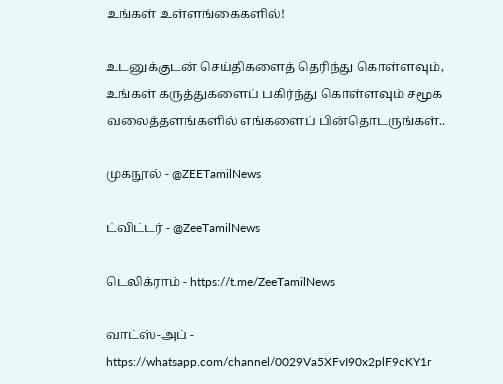உங்கள் உள்ளங்கைகளில்!

உடனுக்குடன் செய்திகளைத் தெரிந்து கொள்ளவும், உங்கள் கருத்துகளைப் பகிர்ந்து கொள்ளவும் சமூக வலைத்தளங்களில் எங்களைப் பின்தொடருங்கள்..

முகநூல் - @ZEETamilNews

ட்விட்டர் - @ZeeTamilNews

டெலிக்ராம் - https://t.me/ZeeTamilNews

வாட்ஸ்-அப் - https://whatsapp.com/channel/0029Va5XFvI90x2plF9cKY1r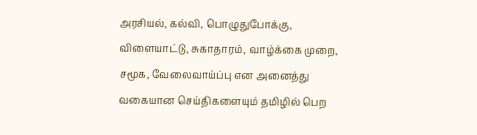அரசியல், கல்வி, பொழுதுபோக்கு, விளையாட்டு, சுகாதாரம், வாழ்க்கை முறை, சமூக, வேலைவாய்ப்பு என அனைத்து வகையான செய்திகளையும் தமிழில் பெற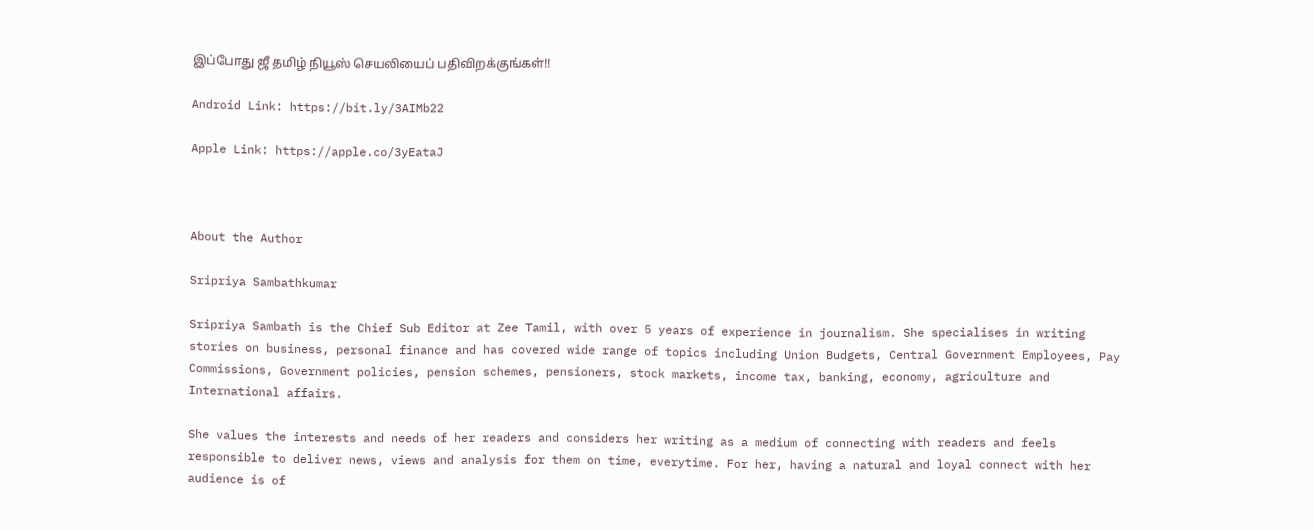இப்போது ஜீ தமிழ் நியூஸ் செயலியைப் பதிவிறக்குங்கள்!!

Android Link: https://bit.ly/3AIMb22

Apple Link: https://apple.co/3yEataJ



About the Author

Sripriya Sambathkumar

Sripriya Sambath is the Chief Sub Editor at Zee Tamil, with over 5 years of experience in journalism. She specialises in writing stories on business, personal finance and has covered wide range of topics including Union Budgets, Central Government Employees, Pay Commissions, Government policies, pension schemes, pensioners, stock markets, income tax, banking, economy, agriculture and International affairs.

She values the interests and needs of her readers and considers her writing as a medium of connecting with readers and feels responsible to deliver news, views and analysis for them on time, everytime. For her, having a natural and loyal connect with her audience is of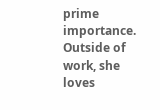prime importance. Outside of work, she loves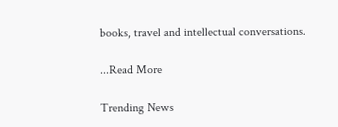books, travel and intellectual conversations.

...Read More

Trending News